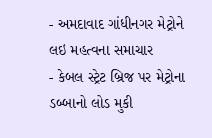- અમદાવાદ ગાંધીનગર મેટ્રોને લઇ મહત્વના સમાચાર
- કેબલ સ્ટ્રેટ બ્રિજ પર મેટ્રોના ડબ્બાનો લોડ મુકી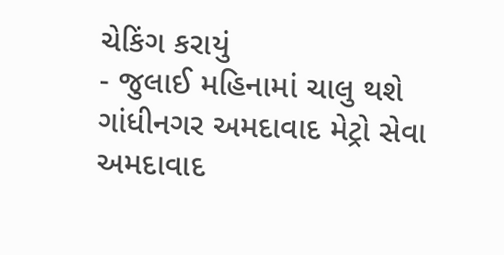ચેકિંગ કરાયું
- જુલાઈ મહિનામાં ચાલુ થશે ગાંધીનગર અમદાવાદ મેટ્રો સેવા
અમદાવાદ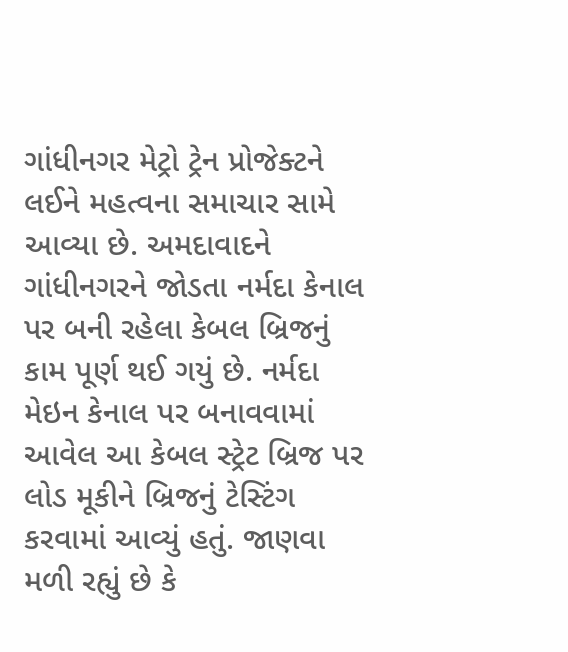ગાંધીનગર મેટ્રો ટ્રેન પ્રોજેક્ટને લઈને મહત્વના સમાચાર સામે આવ્યા છે. અમદાવાદને ગાંધીનગરને જોડતા નર્મદા કેનાલ પર બની રહેલા કેબલ બ્રિજનું કામ પૂર્ણ થઈ ગયું છે. નર્મદા મેઇન કેનાલ પર બનાવવામાં આવેલ આ કેબલ સ્ટ્રેટ બ્રિજ પર લોડ મૂકીને બ્રિજનું ટેસ્ટિંગ કરવામાં આવ્યું હતું. જાણવા મળી રહ્યું છે કે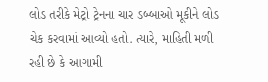લોડ તરીકે મેટ્રો ટ્રેનના ચાર ડબ્બાઓ મૂકીને લોડ ચેક કરવામાં આવ્યો હતો. ત્યારે, માહિતી મળી રહી છે કે આગામી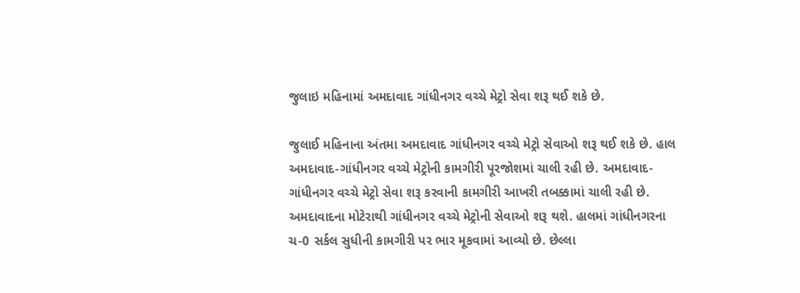જુલાઇ મહિનામાં અમદાવાદ ગાંધીનગર વચ્ચે મેટ્રો સેવા શરૂ થઈ શકે છે.

જુલાઈ મહિનાના અંતમા અમદાવાદ ગાંધીનગર વચ્ચે મેટ્રો સેવાઓ શરૂ થઈ શકે છે. હાલ અમદાવાદ-ગાંધીનગર વચ્ચે મેટ્રોની કામગીરી પૂરજોશમાં ચાલી રહી છે. અમદાવાદ-ગાંધીનગર વચ્ચે મેટ્રો સેવા શરૂ કરવાની કામગીરી આખરી તબક્કામાં ચાલી રહી છે. અમદાવાદના મોટેરાથી ગાંધીનગર વચ્ચે મેટ્રોની સેવાઓ શરૂ થશે. હાલમાં ગાંધીનગરના ચ-0 સર્કલ સુધીની કામગીરી પર ભાર મૂકવામાં આવ્યો છે. છેલ્લા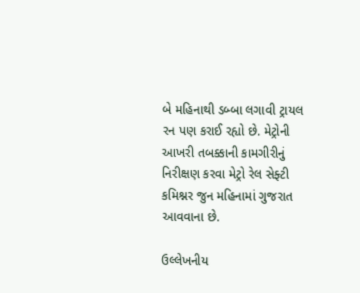બે મહિનાથી ડબ્બા લગાવી ટ્રાયલ રન પણ કરાઈ રહ્યો છે. મેટ્રોની આખરી તબક્કાની કામગીરીનું નિરીક્ષણ કરવા મેટ્રો રેલ સેફ્ટી કમિશ્નર જુન મહિનામાં ગુજરાત આવવાના છે.

ઉલ્લેખનીય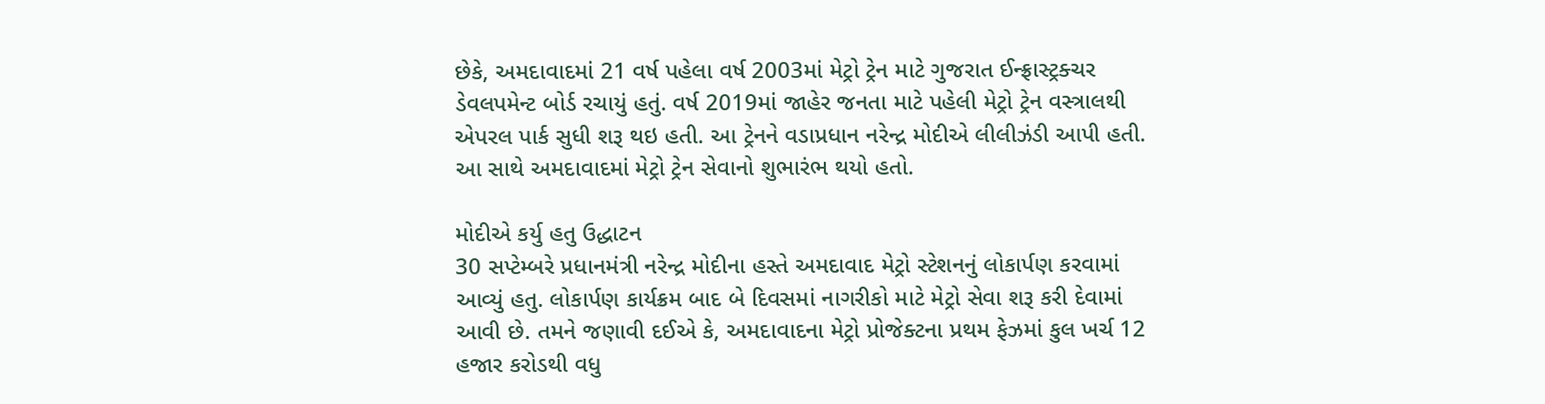છેકે, અમદાવાદમાં 21 વર્ષ પહેલા વર્ષ 2003માં મેટ્રો ટ્રેન માટે ગુજરાત ઈન્ફ્રાસ્ટ્રક્ચર ડેવલપમેન્ટ બોર્ડ રચાયું હતું. વર્ષ 2019માં જાહેર જનતા માટે પહેલી મેટ્રો ટ્રેન વસ્ત્રાલથી એપરલ પાર્ક સુધી શરૂ થઇ હતી. આ ટ્રેનને વડાપ્રધાન નરેન્દ્ર મોદીએ લીલીઝંડી આપી હતી. આ સાથે અમદાવાદમાં મેટ્રો ટ્રેન સેવાનો શુભારંભ થયો હતો.

મોદીએ કર્યુ હતુ ઉદ્ધાટન
30 સપ્ટેમ્બરે પ્રધાનમંત્રી નરેન્દ્ર મોદીના હસ્તે અમદાવાદ મેટ્રો સ્ટેશનનું લોકાર્પણ કરવામાં આવ્યું હતુ. લોકાર્પણ કાર્યક્રમ બાદ બે દિવસમાં નાગરીકો માટે મેટ્રો સેવા શરૂ કરી દેવામાં આવી છે. તમને જણાવી દઈએ કે, અમદાવાદના મેટ્રો પ્રોજેક્ટના પ્રથમ ફેઝમાં કુલ ખર્ચ 12 હજાર કરોડથી વધુ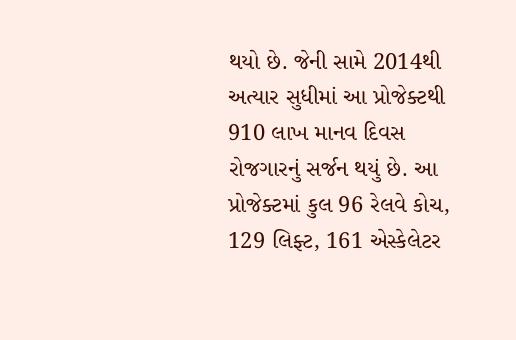થયો છે. જેની સામે 2014થી અત્યાર સુધીમાં આ પ્રોજેક્ટથી 910 લાખ માનવ દિવસ રોજગારનું સર્જન થયું છે. આ પ્રોજેક્ટમાં કુલ 96 રેલવે કોચ, 129 લિફ્ટ, 161 એસ્કેલેટર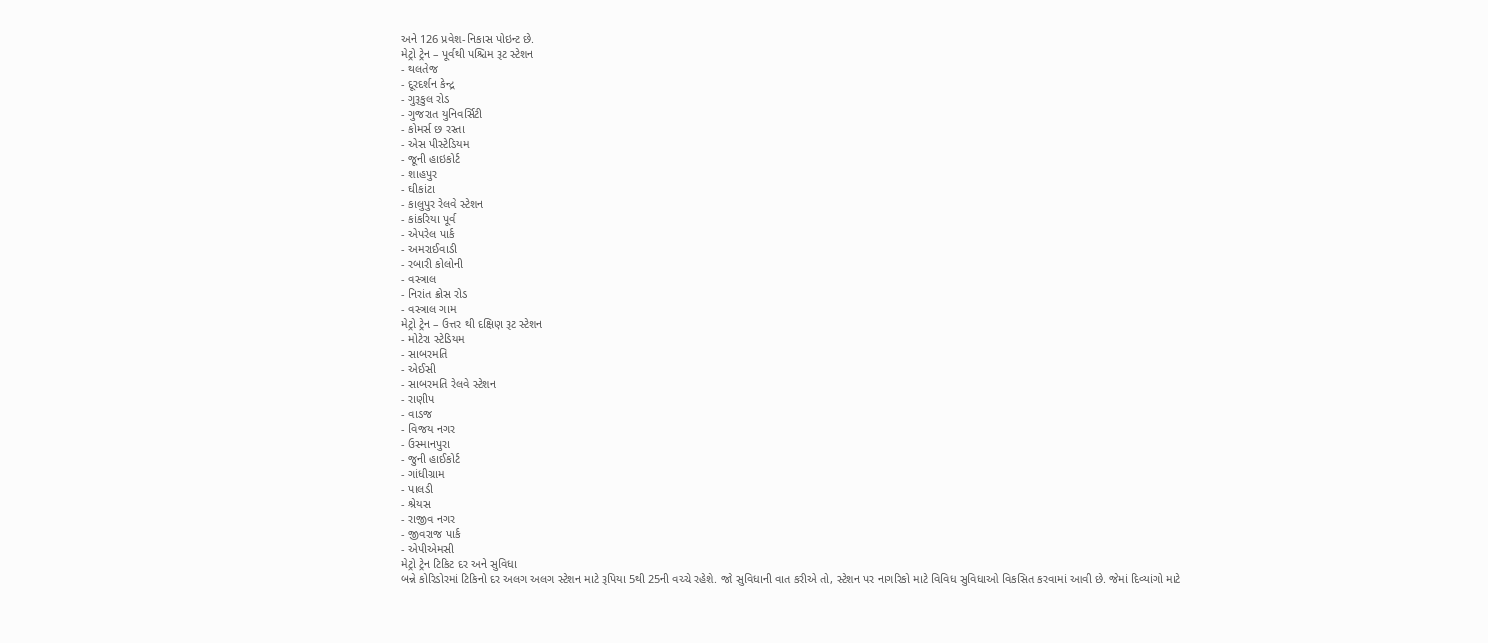અને 126 પ્રવેશ-નિકાસ પોઇન્ટ છે.
મેટ્રો ટ્રેન – પૂર્વથી પશ્ચિમ રૂટ સ્ટેશન
- થલતેજ
- દૂરદર્શન કેન્દ્ર
- ગુરૂકુલ રોડ
- ગુજરાત યુનિવર્સિટી
- કોમર્સ છ રસ્તા
- એસ પીસ્ટેડિયમ
- જૂની હાઇકોર્ટ
- શાહપુર
- ઘીકાંટા
- કાલુપુર રેલવે સ્ટેશન
- કાંકરિયા પૂર્વ
- એપરેલ પાર્ક
- અમરાઈવાડી
- રબારી કોલોની
- વસ્ત્રાલ
- નિરાંત ક્રોસ રોડ
- વસ્ત્રાલ ગામ
મેટ્રો ટ્રેન – ઉત્તર થી દક્ષિણ રૂટ સ્ટેશન
- મોટેરા સ્ટેડિયમ
- સાબરમતિ
- એઈસી
- સાબરમતિ રેલવે સ્ટેશન
- રાણીપ
- વાડજ
- વિજય નગર
- ઉસ્માનપુરા
- જુની હાઈકોર્ટ
- ગાંધીગ્રામ
- પાલડી
- શ્રેયસ
- રાજીવ નગર
- જીવરાજ પાર્ક
- એપીએમસી
મેટ્રો ટ્રેન ટિકિટ દર અને સુવિધા
બન્ને કોરિડોરમાં ટિકિનો દર અલગ અલગ સ્ટેશન માટે રૂપિયા 5થી 25ની વચ્ચે રહેશે. જો સુવિધાની વાત કરીએ તો, સ્ટેશન પર નાગરિકો માટે વિવિધ સુવિધાઓ વિકસિત કરવામાં આવી છે. જેમાં દિવ્યાંગો માટે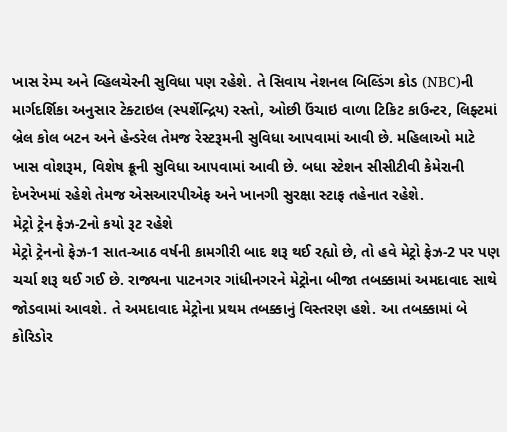ખાસ રેમ્પ અને વ્હિલચેરની સુવિધા પણ રહેશે. તે સિવાય નેશનલ બિલ્ડિંગ કોડ (NBC)ની માર્ગદર્શિકા અનુસાર ટેક્ટાઇલ (સ્પર્શેન્દ્રિય) રસ્તો, ઓછી ઉંચાઇ વાળા ટિકિટ કાઉન્ટર, લિફ્ટમાં બ્રેલ કોલ બટન અને હેન્ડરેલ તેમજ રેસ્ટરૂમની સુવિધા આપવામાં આવી છે. મહિલાઓ માટે ખાસ વોશરૂમ, વિશેષ ક્રૂની સુવિધા આપવામાં આવી છે. બધા સ્ટેશન સીસીટીવી કેમેરાની દેખરેખમાં રહેશે તેમજ એસઆરપીએફ અને ખાનગી સુરક્ષા સ્ટાફ તહેનાત રહેશે.
મેટ્રો ટ્રેન ફેઝ-2નો કયો રૂટ રહેશે
મેટ્રો ટ્રેનનો ફેઝ-1 સાત-આઠ વર્ષની કામગીરી બાદ શરૂ થઈ રહ્યો છે, તો હવે મેટ્રો ફેઝ-2 પર પણ ચર્ચા શરૂ થઈ ગઈ છે. રાજ્યના પાટનગર ગાંધીનગરને મેટ્રોના બીજા તબક્કામાં અમદાવાદ સાથે જોડવામાં આવશે. તે અમદાવાદ મેટ્રોના પ્રથમ તબક્કાનું વિસ્તરણ હશે. આ તબક્કામાં બે કોરિડોર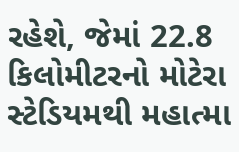રહેશે, જેમાં 22.8 કિલોમીટરનો મોટેરા સ્ટેડિયમથી મહાત્મા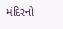મંદિરનો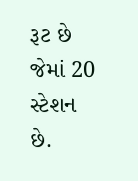રૂટ છે જેમાં 20 સ્ટેશન છે.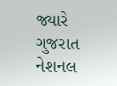જ્યારે ગુજરાત નેશનલ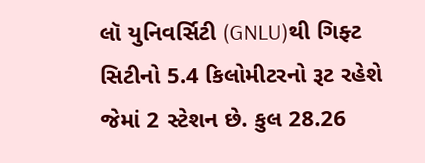લૉ યુનિવર્સિટી (GNLU)થી ગિફ્ટ સિટીનો 5.4 કિલોમીટરનો રૂટ રહેશે જેમાં 2 સ્ટેશન છે. કુલ 28.26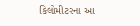કિલોમીટરના આ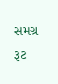સમગ્ર રૂટ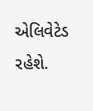એલિવેટેડ રહેશે.